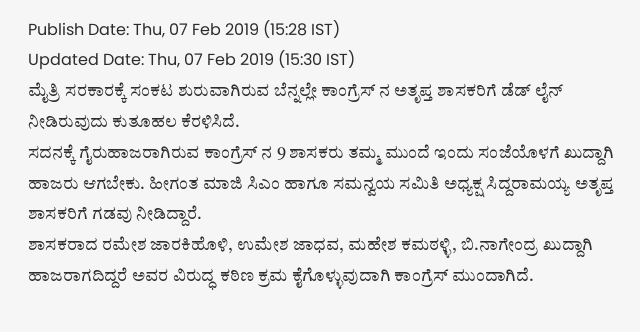Publish Date: Thu, 07 Feb 2019 (15:28 IST)
Updated Date: Thu, 07 Feb 2019 (15:30 IST)
ಮೈತ್ರಿ ಸರಕಾರಕ್ಕೆ ಸಂಕಟ ಶುರುವಾಗಿರುವ ಬೆನ್ನಲ್ಲೇ ಕಾಂಗ್ರೆಸ್ ನ ಅತೃಪ್ತ ಶಾಸಕರಿಗೆ ಡೆಡ್ ಲೈನ್ ನೀಡಿರುವುದು ಕುತೂಹಲ ಕೆರಳಿಸಿದೆ.
ಸದನಕ್ಕೆ ಗೈರುಹಾಜರಾಗಿರುವ ಕಾಂಗ್ರೆಸ್ ನ 9 ಶಾಸಕರು ತಮ್ಮ ಮುಂದೆ ಇಂದು ಸಂಜೆಯೊಳಗೆ ಖುದ್ದಾಗಿ ಹಾಜರು ಆಗಬೇಕು. ಹೀಗಂತ ಮಾಜಿ ಸಿಎಂ ಹಾಗೂ ಸಮನ್ವಯ ಸಮಿತಿ ಅಧ್ಯಕ್ಷ ಸಿದ್ದರಾಮಯ್ಯ ಅತೃಪ್ತ ಶಾಸಕರಿಗೆ ಗಡವು ನೀಡಿದ್ದಾರೆ.
ಶಾಸಕರಾದ ರಮೇಶ ಜಾರಕಿಹೊಳಿ, ಉಮೇಶ ಜಾಧವ, ಮಹೇಶ ಕಮಠಳ್ಳಿ, ಬಿ.ನಾಗೇಂದ್ರ ಖುದ್ದಾಗಿ ಹಾಜರಾಗದಿದ್ದರೆ ಅವರ ವಿರುದ್ಧ ಕಠಿಣ ಕ್ರಮ ಕೈಗೊಳ್ಳುವುದಾಗಿ ಕಾಂಗ್ರೆಸ್ ಮುಂದಾಗಿದೆ.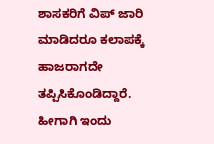ಶಾಸಕರಿಗೆ ವಿಪ್ ಜಾರಿ ಮಾಡಿದರೂ ಕಲಾಪಕ್ಕೆ ಹಾಜರಾಗದೇ ತಪ್ಪಿಸಿಕೊಂಡಿದ್ದಾರೆ. ಹೀಗಾಗಿ ಇಂದು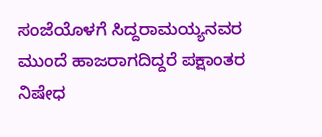ಸಂಜೆಯೊಳಗೆ ಸಿದ್ದರಾಮಯ್ಯನವರ ಮುಂದೆ ಹಾಜರಾಗದಿದ್ದರೆ ಪಕ್ಷಾಂತರ ನಿಷೇಧ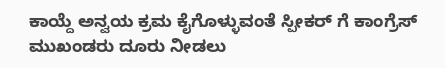ಕಾಯ್ದೆ ಅನ್ವಯ ಕ್ರಮ ಕೈಗೊಳ್ಳುವಂತೆ ಸ್ಪೀಕರ್ ಗೆ ಕಾಂಗ್ರೆಸ್ ಮುಖಂಡರು ದೂರು ನೀಡಲು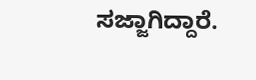ಸಜ್ಜಾಗಿದ್ದಾರೆ.